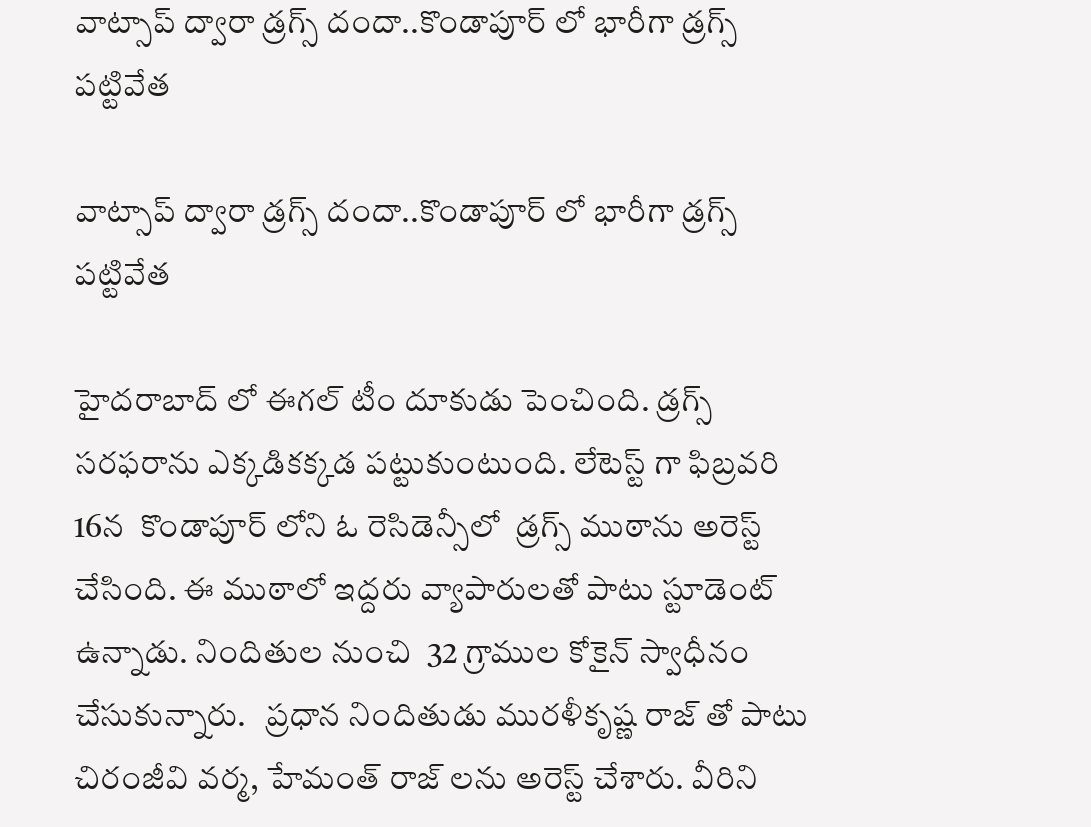వాట్సాప్ ద్వారా డ్రగ్స్ దందా..కొండాపూర్ లో భారీగా డ్రగ్స్ పట్టివేత

వాట్సాప్ ద్వారా డ్రగ్స్ దందా..కొండాపూర్ లో భారీగా డ్రగ్స్ పట్టివేత

హైదరాబాద్ లో ఈగల్ టీం దూకుడు పెంచింది. డ్రగ్స్ సరఫరాను ఎక్కడికక్కడ పట్టుకుంటుంది. లేటెస్ట్ గా ఫిబ్రవరి 16న  కొండాపూర్ లోని ఓ రెసిడెన్సీలో  డ్రగ్స్ ముఠాను అరెస్ట్ చేసింది. ఈ ముఠాలో ఇద్దరు వ్యాపారులతో పాటు స్టూడెంట్ ఉన్నాడు. నిందితుల నుంచి  32 గ్రాముల కోకైన్ స్వాధీనం చేసుకున్నారు.   ప్రధాన నిందితుడు మురళీకృష్ణ రాజ్ తో పాటు చిరంజీవి వర్మ, హేమంత్ రాజ్ లను అరెస్ట్ చేశారు. వీరిని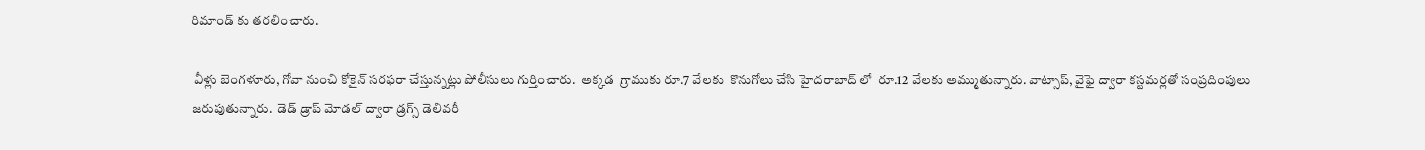రిమాండ్ కు తరలించారు.

 వీళ్లు బెంగళూరు, గోవా నుంచి కోకైన్ సరఫరా చేస్తున్నట్లు పోలీసులు గుర్తించారు.  అక్కడ  గ్రాముకు రూ.7 వేలకు  కొనుగోలు చేసి హైదరాబాద్ లో  రూ.12 వేలకు అమ్ముతున్నారు. వాట్సాప్, వైఫై ద్వారా కస్టమర్లతో సంప్రదింపులు జరుపుతున్నారు.  డెడ్ డ్రాప్ మోడల్ ద్వారా డ్రగ్స్ డెలివరీ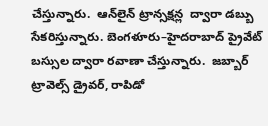చేస్తున్నారు.  ఆన్‌లైన్ ట్రాన్సక్షన్ల  ద్వారా డబ్బు సేకరిస్తున్నారు. బెంగళూరు–హైదరాబాద్ ప్రైవేట్ బస్సుల ద్వారా రవాణా చేస్తున్నారు.  జబ్బార్ ట్రావెల్స్ డ్రైవర్, రాపిడో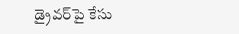డ్రైవర్‌పై కేసు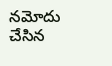నమోదు చేసిన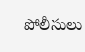పోలీసులు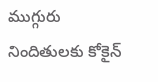ముగ్గురు నిందితులకు కోకైన్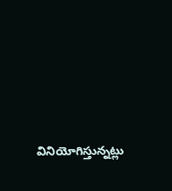వినియోగిస్తున్నట్లు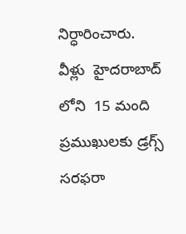నిర్ధారించారు. వీళ్లు  హైదరాబాద్ లోని  15 మంది ప్రముఖులకు డ్రగ్స్ సరఫరా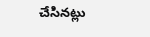చేసినట్లు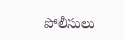పోలీసులు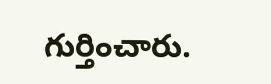గుర్తించారు.